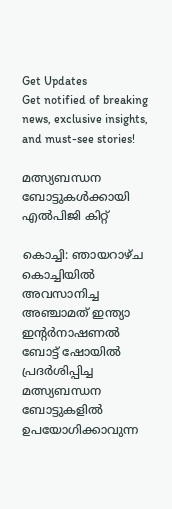Get Updates
Get notified of breaking news, exclusive insights, and must-see stories!

മത്സ്യബന്ധന ബോട്ടുകള്‍ക്കായി എല്‍പിജി കിറ്റ്

കൊച്ചി: ഞായറാഴ്ച കൊച്ചിയില്‍ അവസാനിച്ച അഞ്ചാമത് ഇന്ത്യാ ഇന്റര്‍നാഷണല്‍ ബോട്ട് ഷോയില്‍ പ്രദര്‍ശിപ്പിച്ച മത്സ്യബന്ധന ബോട്ടുകളില്‍ ഉപയോഗിക്കാവുന്ന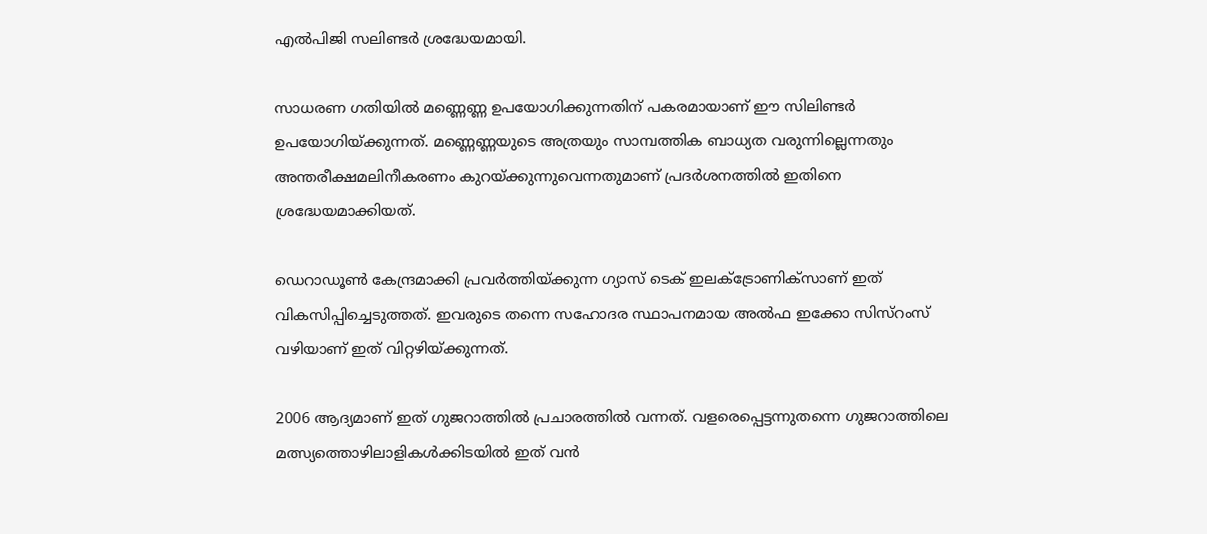എല്‍പിജി സലിണ്ടര്‍ ശ്രദ്ധേയമായി.

സാധരണ ഗതിയില്‍ മണ്ണെണ്ണ ഉപയോഗിക്കുന്നതിന് പകരമായാണ് ഈ സിലിണ്ടര്‍ ഉപയോഗിയ്ക്കുന്നത്. മണ്ണെണ്ണയുടെ അത്രയും സാമ്പത്തിക ബാധ്യത വരുന്നില്ലെന്നതും അന്തരീക്ഷമലിനീകരണം കുറയ്ക്കുന്നുവെന്നതുമാണ് പ്രദര്‍ശനത്തില്‍ ഇതിനെ ശ്രദ്ധേയമാക്കിയത്.

ഡെറാഡൂണ്‍ കേന്ദ്രമാക്കി പ്രവര്‍ത്തിയ്ക്കുന്ന ഗ്യാസ് ടെക് ഇലക്ട്രോണിക്സാണ് ഇത് വികസിപ്പിച്ചെടുത്തത്. ഇവരുടെ തന്നെ സഹോദര സ്ഥാപനമായ അല്‍ഫ ഇക്കോ സിസ്റംസ് വഴിയാണ് ഇത് വിറ്റഴിയ്ക്കുന്നത്.

2006 ആദ്യമാണ് ഇത് ഗുജറാത്തില്‍ പ്രചാരത്തില്‍ വന്നത്. വളരെപ്പെട്ടന്നുതന്നെ ഗുജറാത്തിലെ മത്സ്യത്തൊഴിലാളികള്‍ക്കിടയില്‍ ഇത് വന്‍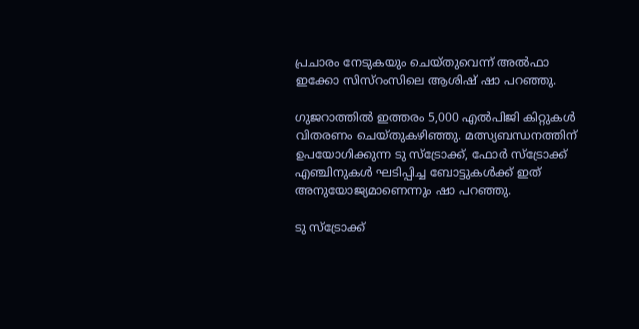പ്രചാരം നേടുകയും ചെയ്തുവെന്ന് അല്‍ഫാ ഇക്കോ സിസ്റംസിലെ ആശിഷ് ഷാ പറഞ്ഞു.

ഗുജറാത്തില്‍ ഇത്തരം 5,000 എല്‍പിജി കിറ്റുകള്‍ വിതരണം ചെയ്തുകഴിഞ്ഞു. മത്സ്യബന്ധനത്തിന് ഉപയോഗിക്കുന്ന ടു സ്ട്രോക്ക്, ഫോര്‍ സ്ട്രോക്ക് എഞ്ചിനുകള്‍ ഘടിപ്പിച്ച ബോട്ടുകള്‍ക്ക് ഇത് അനുയോജ്യമാണെന്നും ഷാ പറഞ്ഞു.

ടു സ്ട്രോക്ക്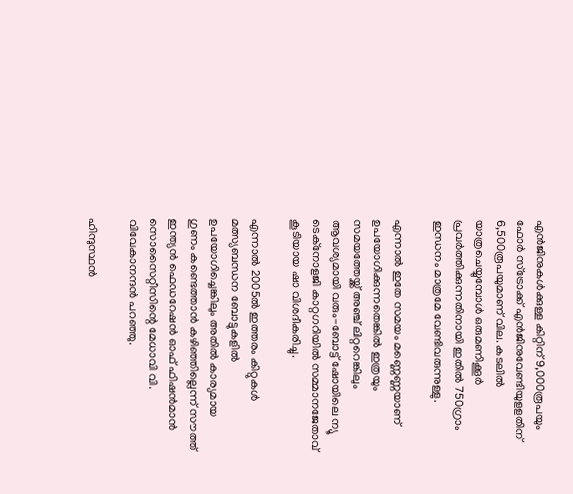എന്‍ജിനുകള്‍ക്കുള്ള കിറ്റിന് 9,000രൂപയും ഫോര്‍ സ്ട്രോക്ക് എന്‍ജിനുവേണ്ടിയുളളതിന് 6,500രൂപയുമാണ് വില. കടലില്‍ യാത്രചെയ്യുമ്പോള്‍ ഒരുമണിക്കൂര്‍ പ്രവര്‍ത്തിക്കുന്നതിനായി ഇതില്‍ 750ഗ്രാം ഇന്ധനം മാത്രമേ വേണ്ടിവരുന്നുള്ളു.

എന്നാല്‍ ഇതേ സമയം മണ്ണെണ്ണയാണ് ഉപയോഗിക്കുന്നതെങ്കില്‍ ഇത്രയും സമയത്തേയ്ക്ക് അഞ്ച് ലിറ്ററെങ്കിലും ആവശ്യമായി വരും-ബോട്ട് ഷോയിലെ ന്യൂ ടെക്നോളജി കാറ്റഗറിയില്‍ സമ്മാനജേതാവ് കൂടിയായ ഷാ വിശദീകരിച്ചു.

എന്നാല്‍ 2005ല്‍ ഇത്തരം കിറ്റുകള്‍ മത്സ്യബന്ധന ബോട്ടുകളില്‍ ഉപയോഗിച്ചെങ്കിലും അതില്‍ കാര്യമായ ഗുണം കണ്ടെത്താന്‍ കഴിഞ്ഞില്ലെന്ന് സൗത്ത് ഇന്ത്യന്‍ ഫെഡറേഷന്‍ ഓഫ് ഫിഷന്‍മാന്‍ സൊസൈറ്റീസിന്റെ മേധാവി വി. വിവേകാനന്ദന്‍ പറഞ്ഞു.

ഹിന്ദുസ്ഥന്‍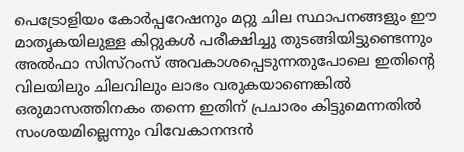പെട്രോളിയം കോര്‍പ്പറേഷനും മറ്റു ചില സ്ഥാപനങ്ങളും ഈ മാതൃകയിലുള്ള കിറ്റുകള്‍ പരീക്ഷിച്ചു തുടങ്ങിയിട്ടുണ്ടെന്നും അല്‍ഫാ സിസ്റംസ് അവകാശപ്പെടുന്നതുപോലെ ഇതിന്റെ വിലയിലും ചിലവിലും ലാഭം വരുകയാണെങ്കില്‍ ഒരുമാസത്തിനകം തന്നെ ഇതിന് പ്രചാരം കിട്ടുമെന്നതില്‍ സംശയമില്ലെന്നും വിവേകാനന്ദന്‍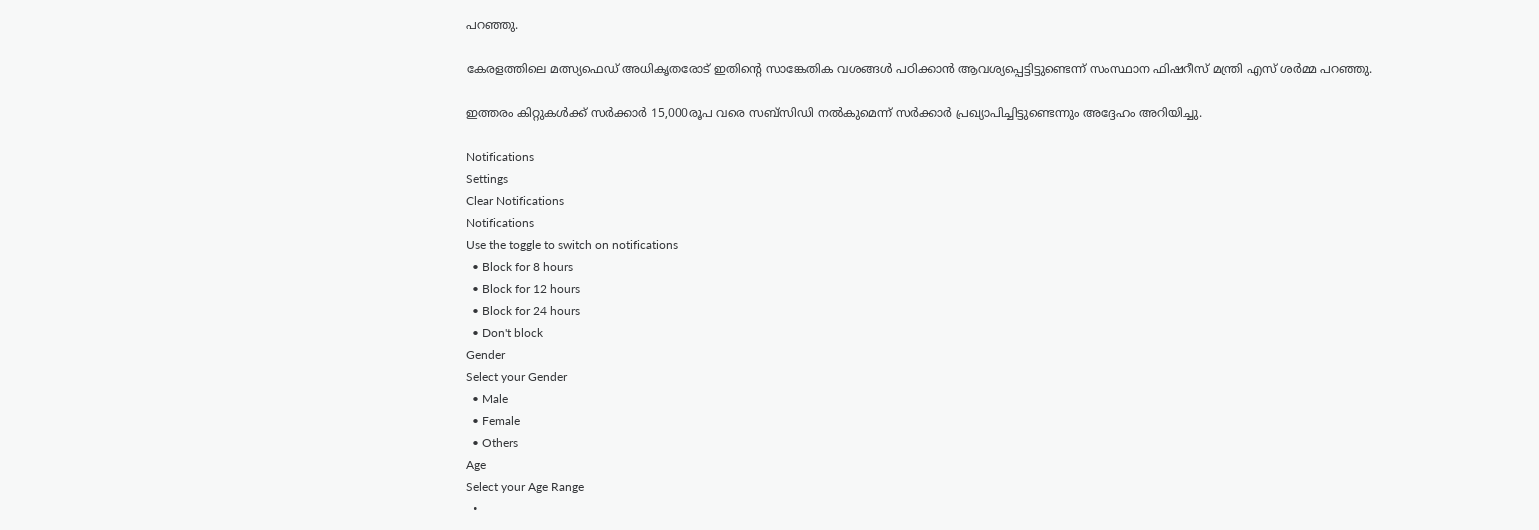പറഞ്ഞു.

കേരളത്തിലെ മത്സ്യഫെഡ് അധികൃതരോട് ഇതിന്റെ സാങ്കേതിക വശങ്ങള്‍ പഠിക്കാന്‍ ആവശ്യപ്പെട്ടിട്ടുണ്ടെന്ന് സംസ്ഥാന ഫിഷറീസ് മന്ത്രി എസ് ശര്‍മ്മ പറഞ്ഞു.

ഇത്തരം കിറ്റുകള്‍ക്ക് സര്‍ക്കാര്‍ 15,000രൂപ വരെ സബ്സിഡി നല്‍കുമെന്ന് സര്‍ക്കാര്‍ പ്രഖ്യാപിച്ചിട്ടുണ്ടെന്നും അദ്ദേഹം അറിയിച്ചു.

Notifications
Settings
Clear Notifications
Notifications
Use the toggle to switch on notifications
  • Block for 8 hours
  • Block for 12 hours
  • Block for 24 hours
  • Don't block
Gender
Select your Gender
  • Male
  • Female
  • Others
Age
Select your Age Range
  •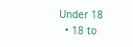Under 18
  • 18 to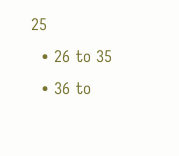25
  • 26 to 35
  • 36 to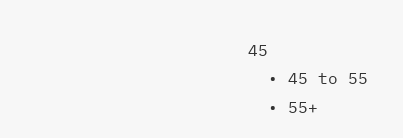45
  • 45 to 55
  • 55+